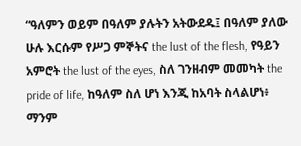“ዓለምን ወይም በዓለም ያሉትን አትውደዱ፤ በዓለም ያለው ሁሉ እርሱም የሥጋ ምኞትና the lust of the flesh, የዓይን አምሮት the lust of the eyes, ስለ ገንዘብም መመካት the pride of life, ከዓለም ስለ ሆነ እንጂ ከአባት ስላልሆነ፥ ማንም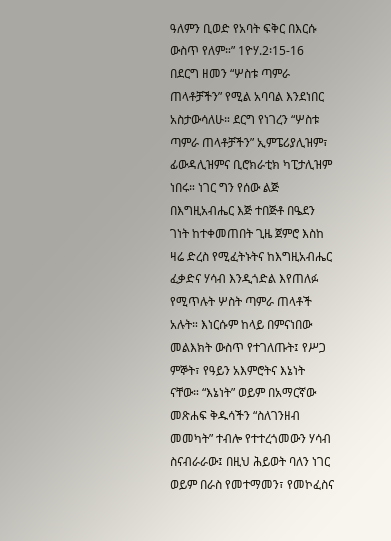ዓለምን ቢወድ የአባት ፍቅር በእርሱ ውስጥ የለም።” 1ዮሃ.2፡15-16
በደርግ ዘመን “ሦስቱ ጣምራ ጠላቶቻችን” የሚል አባባል እንደነበር አስታውሳለሁ። ደርግ የነገረን “ሦስቱ ጣምራ ጠላቶቻችን” ኢምፔሪያሊዝም፣ ፊውዳሊዝምና ቢሮክራቲክ ካፒታሊዝም ነበሩ። ነገር ግን የሰው ልጅ በእግዚአብሔር እጅ ተበጅቶ በዔደን ገነት ከተቀመጠበት ጊዜ ጀምሮ እስከ ዛሬ ድረስ የሚፈትኑትና ከእግዚአብሔር ፈቃድና ሃሳብ እንዲጎድል እየጠለፉ የሚጥሉት ሦስት ጣምራ ጠላቶች አሉት። እነርሱም ከላይ በምናነበው መልእክት ውስጥ የተገለጡት፤ የሥጋ ምኞት፣ የዓይን አእምሮትና እኔነት ናቸው። “እኔነት” ወይም በአማርኛው መጽሐፍ ቅዱሳችን “ስለገንዘብ መመካት” ተብሎ የተተረጎመውን ሃሳብ ስናብራራው፤ በዚህ ሕይወት ባለን ነገር ወይም በራስ የመተማመን፣ የመኮፈስና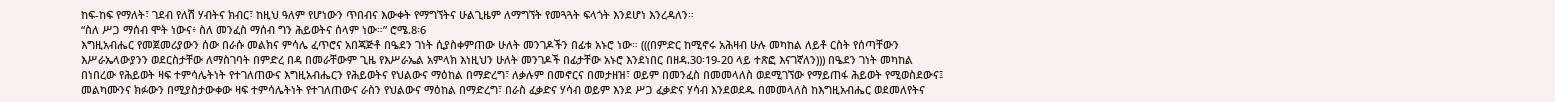ከፍ-ከፍ የማለት፣ ገደብ የለሽ ሃብትና ክብር፣ ከዚህ ዓለም የሆነውን ጥበብና እውቀት የማግኘትና ሁልጊዜም ለማግኘት የመጓጓት ፍላጎት እንደሆነ እንረዳለን።
“ስለ ሥጋ ማሰብ ሞት ነውና፥ ስለ መንፈስ ማሰብ ግን ሕይወትና ሰላም ነው።” ሮሜ.8፡6
እግዚአብሔር የመጀመሪያውን ሰው በራሱ መልክና ምሳሌ ፈጥሮና አበጃጅቶ በዔደን ገነት ሲያስቀምጠው ሁለት መንገዶችን በፊቱ አኑሮ ነው። (((በምድር ከሚኖሩ አሕዛብ ሁሉ መካከል ለይቶ ርስት የሰጣቸውን እሥራኤላውያንን ወደርስታቸው ለማስገባት በምድረ በዳ በመራቸውም ጊዜ የእሥራኤል አምላክ እነዚህን ሁለት መንገዶች በፊታቸው አኑሮ እንደነበር በዘዳ.30፡19-20 ላይ ተጽፎ እናገኛለን))) በዔደን ገነት መካከል በነበረው የሕይወት ዛፍ ተምሳሌትነት የተገለጠውና እግዚአብሔርን የሕይወትና የህልውና ማዕከል በማድረግ፣ ለቃሉም በመኖርና በመታዘዝ፣ ወይም በመንፈስ በመመላለስ ወደሚገኘው የማይጠፋ ሕይወት የሚወስደውና፤ መልካሙንና ክፉውን በሚያስታውቀው ዛፍ ተምሳሌትነት የተገለጠውና ራስን የህልውና ማዕከል በማድረግ፣ በራስ ፈቃድና ሃሳብ ወይም እንደ ሥጋ ፈቃድና ሃሳብ እንደወደዱ በመመላለስ ከእግዚአብሔር ወደመለየትና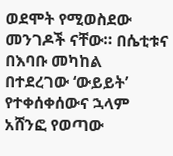ወደሞት የሚወስደው መንገዶች ናቸው። በሴቲቱና በእባቡ መካከል በተደረገው ‘ውይይት’ የተቀሰቀሰውና ኋላም አሸንፎ የወጣው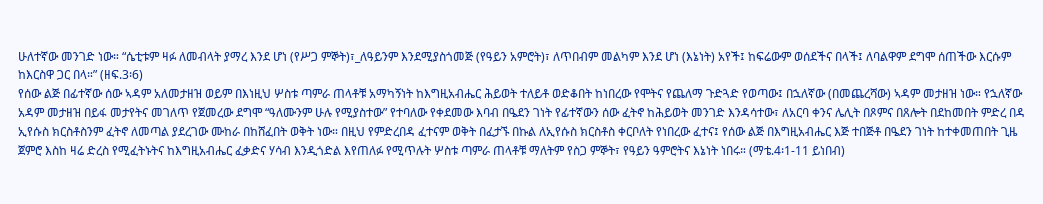ሁለተኛው መንገድ ነው። “ሴቲቱም ዛፉ ለመብላት ያማረ እንደ ሆነ (የሥጋ ምኞት)፣_ለዓይንም እንደሚያስጎመጅ (የዓይን አምሮት)፣ ለጥበብም መልካም እንደ ሆነ (እኔነት) አየች፤ ከፍሬውም ወሰደችና በላች፤ ለባልዋም ደግሞ ሰጠችው እርሱም ከእርስዋ ጋር በላ።” (ዘፍ.3፡6)
የሰው ልጅ በፊተኛው ሰው ኣዳም አለመታዘዝ ወይም በእነዚህ ሦስቱ ጣምራ ጠላቶቹ አማካኝነት ከእግዚአብሔር ሕይወት ተለይቶ ወድቆበት ከነበረው የሞትና የጨለማ ጉድጓድ የወጣው፤ በኋለኛው (በመጨረሻው) ኣዳም መታዘዝ ነው። የኋለኛው አዳም መታዘዝ በይፋ መታየትና መገለጥ የጀመረው ደግሞ “ዓለሙንም ሁሉ የሚያስተው” የተባለው የቀደመው እባብ በዔደን ገነት የፊተኛውን ሰው ፈትኖ ከሕይወት መንገድ እንዳሳተው፣ ለአርባ ቀንና ሌሊት በጾምና በጸሎት በደከመበት ምድረ በዳ ኢየሱስ ክርስቶስንም ፈትኖ ለመጣል ያደረገው ሙከራ በከሸፈበት ወቅት ነው። በዚህ የምድረበዳ ፈተናም ወቅት በፈታኙ በኩል ለኢየሱስ ክርስቶስ ቀርቦለት የነበረው ፈተና፤ የሰው ልጅ በእግዚአብሔር እጅ ተበጅቶ በዔደን ገነት ከተቀመጠበት ጊዜ ጀምሮ እስከ ዛሬ ድረስ የሚፈትኑትና ከእግዚአብሔር ፈቃድና ሃሳብ እንዲጎድል እየጠለፉ የሚጥሉት ሦስቱ ጣምራ ጠላቶቹ ማለትም የስጋ ምኞት፣ የዓይን ዓምሮትና እኔነት ነበሩ። (ማቴ.4፡1-11 ይነበብ)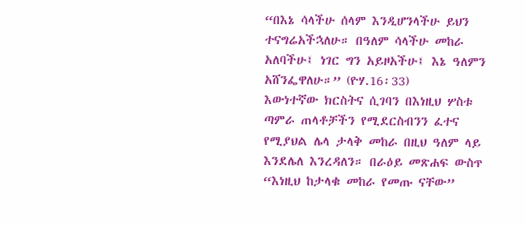“በእኔ ሳላችሁ ሰላም እንዲሆንላችሁ ይህን ተናግሬአችኋለሁ። በዓለም ሳላችሁ መከራ አለባችሁ፤ ነገር ግን አይዞአችሁ፤ እኔ ዓለምን አሸንፌዋለሁ።” (ዮሃ.16፡33)
እውነተኛው ክርስትና ሲገባን በእነዚህ ሦስቱ ጣምራ ጠላቶቻችን የሚደርስብንን ፈተና የሚያህል ሌላ ታላቅ መከራ በዚህ ዓለም ላይ እንደሌለ እንረዳለን። በራዕይ መጽሐፍ ውስጥ “እነዚህ ከታላቁ መከራ የመጡ ናቸው”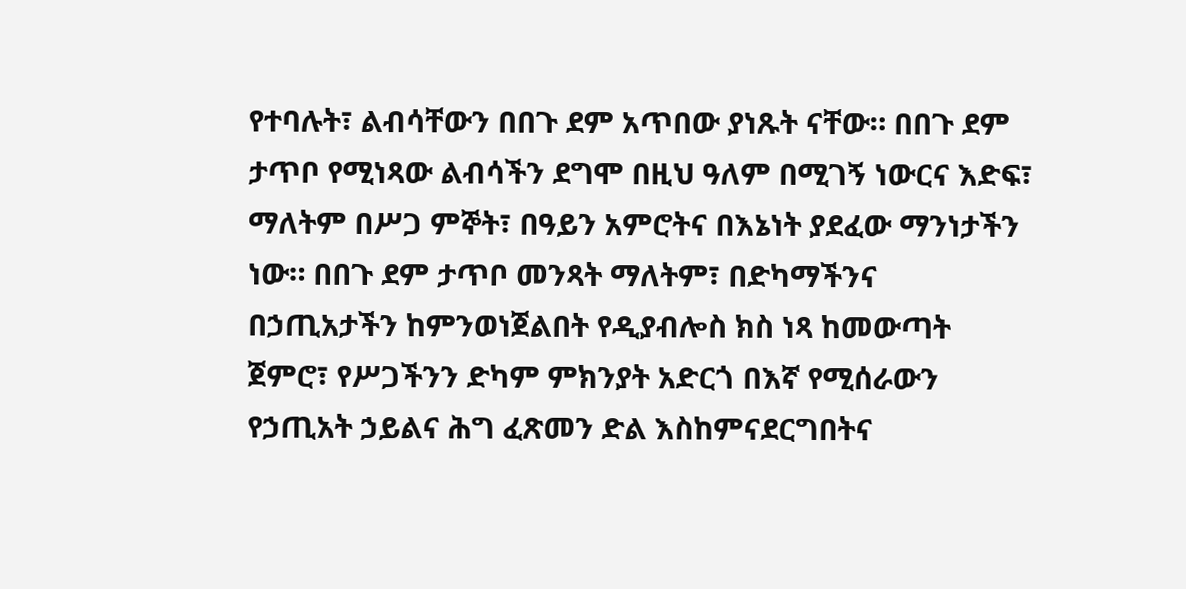የተባሉት፣ ልብሳቸውን በበጉ ደም አጥበው ያነጹት ናቸው። በበጉ ደም ታጥቦ የሚነጻው ልብሳችን ደግሞ በዚህ ዓለም በሚገኝ ነውርና እድፍ፣ ማለትም በሥጋ ምኞት፣ በዓይን አምሮትና በእኔነት ያደፈው ማንነታችን ነው። በበጉ ደም ታጥቦ መንጻት ማለትም፣ በድካማችንና በኃጢአታችን ከምንወነጀልበት የዲያብሎስ ክስ ነጻ ከመውጣት ጀምሮ፣ የሥጋችንን ድካም ምክንያት አድርጎ በእኛ የሚሰራውን የኃጢአት ኃይልና ሕግ ፈጽመን ድል እስከምናደርግበትና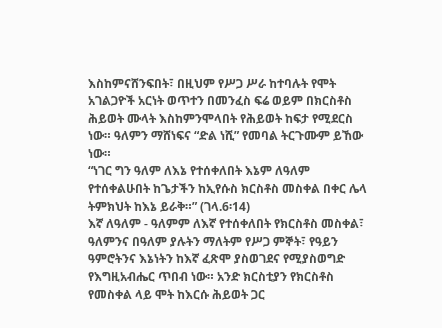እስከምናሸንፍበት፣ በዚህም የሥጋ ሥራ ከተባሉት የሞት አገልጋዮች አርነት ወጥተን በመንፈስ ፍሬ ወይም በክርስቶስ ሕይወት ሙላት እስከምንሞላበት የሕይወት ከፍታ የሚደርስ ነው። ዓለምን ማሸነፍና “ድል ነሺ” የመባል ትርጉሙም ይኸው ነው።
“ነገር ግን ዓለም ለእኔ የተሰቀለበት እኔም ለዓለም የተሰቀልሁበት ከጌታችን ከኢየሱስ ክርስቶስ መስቀል በቀር ሌላ ትምክህት ከእኔ ይራቅ።” (ገላ.6፡14)
እኛ ለዓለም - ዓለምም ለእኛ የተሰቀለበት የክርስቶስ መስቀል፣ ዓለምንና በዓለም ያሉትን ማለትም የሥጋ ምኞት፣ የዓይን ዓምሮትንና እኔነትን ከእኛ ፈጽሞ ያስወገደና የሚያስወግድ የእግዚአብሔር ጥበብ ነው። አንድ ክርስቲያን የክርስቶስ የመስቀል ላይ ሞት ከእርሱ ሕይወት ጋር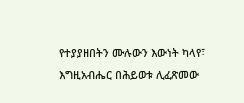የተያያዘበትን ሙሉውን እውነት ካላየ፣ እግዚአብሔር በሕይወቱ ሊፈጽመው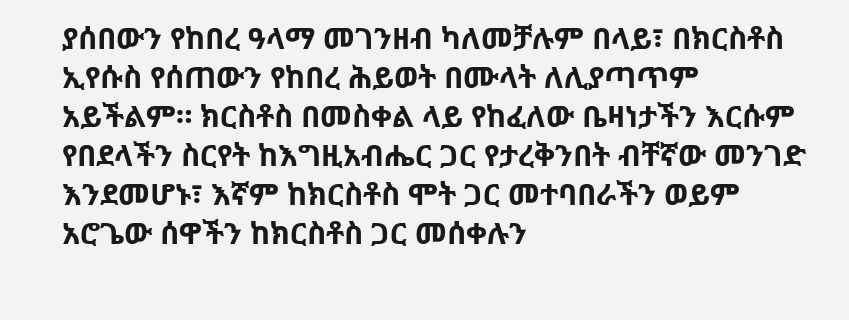ያሰበውን የከበረ ዓላማ መገንዘብ ካለመቻሉም በላይ፣ በክርስቶስ ኢየሱስ የሰጠውን የከበረ ሕይወት በሙላት ለሊያጣጥም አይችልም። ክርስቶስ በመስቀል ላይ የከፈለው ቤዛነታችን እርሱም የበደላችን ስርየት ከእግዚአብሔር ጋር የታረቅንበት ብቸኛው መንገድ እንደመሆኑ፣ እኛም ከክርስቶስ ሞት ጋር መተባበራችን ወይም አሮጌው ሰዋችን ከክርስቶስ ጋር መሰቀሉን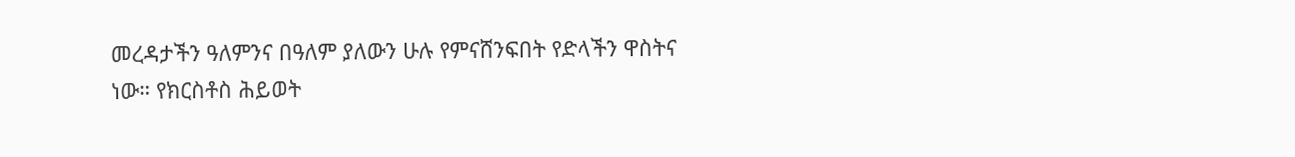መረዳታችን ዓለምንና በዓለም ያለውን ሁሉ የምናሸንፍበት የድላችን ዋስትና ነው። የክርስቶስ ሕይወት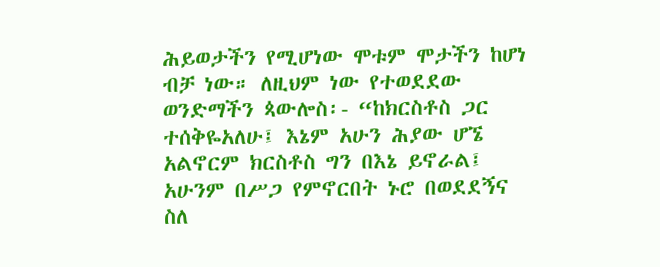ሕይወታችን የሚሆነው ሞቱም ሞታችን ከሆነ ብቻ ነው። ለዚህም ነው የተወደደው ወንድማችን ጳውሎስ፡- “ከክርስቶስ ጋር ተሰቅዬአለሁ፤ እኔም አሁን ሕያው ሆኜ አልኖርም ክርስቶስ ግን በእኔ ይኖራል፤ አሁንም በሥጋ የምኖርበት ኑሮ በወደደኝና ስለ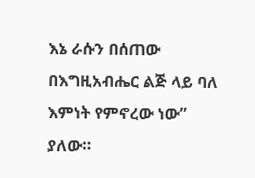እኔ ራሱን በሰጠው በእግዚአብሔር ልጅ ላይ ባለ እምነት የምኖረው ነው” ያለው።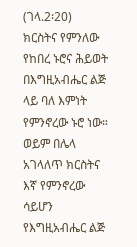(ገላ.2፡20)
ክርስትና የምንለው የከበረ ኑሮና ሕይወት በእግዚአብሔር ልጅ ላይ ባለ እምነት የምንኖረው ኑሮ ነው። ወይም በሌላ አገላለጥ ክርስትና እኛ የምንኖረው ሳይሆን የእግዚአብሔር ልጅ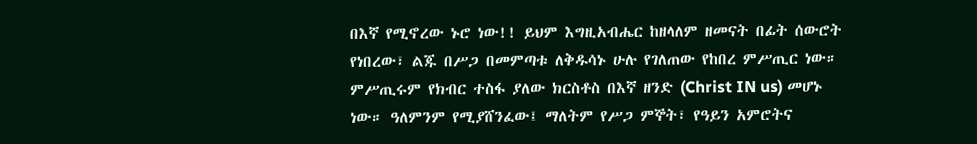በእኛ የሚኖረው ኑሮ ነው!! ይህም እግዚአብሔር ከዘላለም ዘመናት በፊት ሰውሮት የነበረው፣ ልጁ በሥጋ በመምጣቱ ለቅዱሳኑ ሁሉ የገለጠው የከበረ ምሥጢር ነው። ምሥጢሩም የክብር ተስፋ ያለው ክርስቶስ በእኛ ዘንድ (Christ IN us) መሆኑ ነው። ዓለምንም የሚያሸንፈው፤ ማለትም የሥጋ ምኞት፣ የዓይን አምሮትና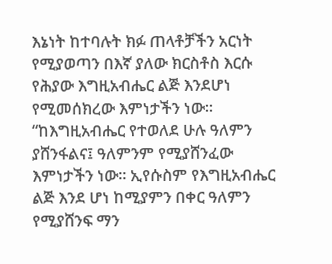እኔነት ከተባሉት ክፉ ጠላቶቻችን አርነት የሚያወጣን በእኛ ያለው ክርስቶስ እርሱ የሕያው እግዚአብሔር ልጅ እንደሆነ የሚመሰክረው እምነታችን ነው።
“ከእግዚአብሔር የተወለደ ሁሉ ዓለምን ያሸንፋልና፤ ዓለምንም የሚያሸንፈው እምነታችን ነው። ኢየሱስም የእግዚአብሔር ልጅ እንደ ሆነ ከሚያምን በቀር ዓለምን የሚያሸንፍ ማን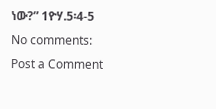ነው?” 1ዮሃ.5፡4-5
No comments:
Post a Comment